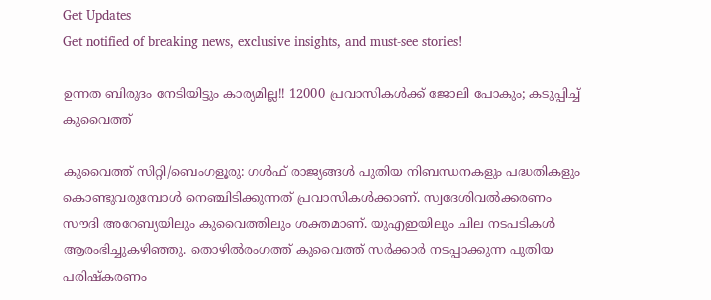Get Updates
Get notified of breaking news, exclusive insights, and must-see stories!

ഉന്നത ബിരുദം നേടിയിട്ടും കാര്യമില്ല!! 12000 പ്രവാസികള്‍ക്ക് ജോലി പോകും; കടുപ്പിച്ച് കുവൈത്ത്

കുവൈത്ത് സിറ്റി/ബെംഗളൂരു: ഗള്‍ഫ് രാജ്യങ്ങള്‍ പുതിയ നിബന്ധനകളും പദ്ധതികളും കൊണ്ടുവരുമ്പോള്‍ നെഞ്ചിടിക്കുന്നത് പ്രവാസികള്‍ക്കാണ്. സ്വദേശിവല്‍ക്കരണം സൗദി അറേബ്യയിലും കുവൈത്തിലും ശക്തമാണ്. യുഎഇയിലും ചില നടപടികള്‍ ആരംഭിച്ചുകഴിഞ്ഞു. തൊഴില്‍രംഗത്ത് കുവൈത്ത് സര്‍ക്കാര്‍ നടപ്പാക്കുന്ന പുതിയ പരിഷ്‌കരണം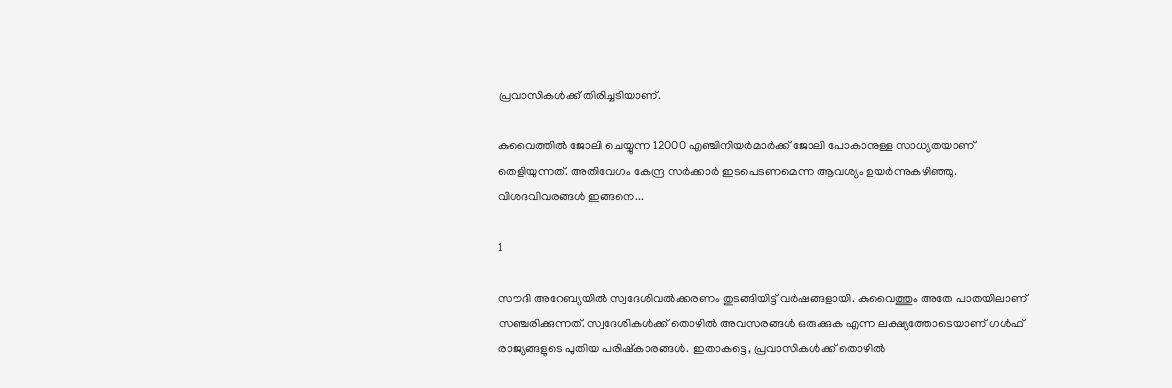പ്രവാസികള്‍ക്ക് തിരിച്ചടിയാണ്.

കുവൈത്തില്‍ ജോലി ചെയ്യുന്ന 12000 എഞ്ചിനിയര്‍മാര്‍ക്ക് ജോലി പോകാനുള്ള സാധ്യതയാണ് തെളിയുന്നത്. അതിവേഗം കേന്ദ്ര സര്‍ക്കാര്‍ ഇടപെടണമെന്ന ആവശ്യം ഉയര്‍ന്നുകഴിഞ്ഞു. വിശദവിവരങ്ങള്‍ ഇങ്ങനെ...

1

സൗദി അറേബ്യയില്‍ സ്വദേശിവല്‍ക്കരണം തുടങ്ങിയിട്ട് വര്‍ഷങ്ങളായി. കുവൈത്തും അതേ പാതയിലാണ് സഞ്ചരിക്കുന്നത്. സ്വദേശികള്‍ക്ക് തൊഴില്‍ അവസരങ്ങള്‍ ഒരുക്കുക എന്ന ലക്ഷ്യത്തോടെയാണ് ഗള്‍ഫ് രാജ്യങ്ങളുടെ പുതിയ പരിഷ്‌കാരങ്ങള്‍. ഇതാകട്ടെ, പ്രവാസികള്‍ക്ക് തൊഴില്‍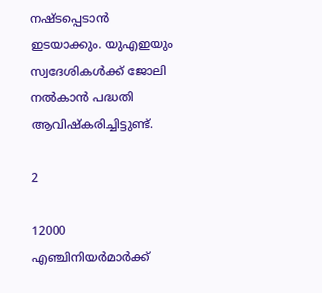നഷ്ടപ്പെടാന്‍ ഇടയാക്കും. യുഎഇയും സ്വദേശികള്‍ക്ക് ജോലി നല്‍കാന്‍ പദ്ധതി ആവിഷ്‌കരിച്ചിട്ടുണ്ട്.

2

12000 എഞ്ചിനിയര്‍മാര്‍ക്ക്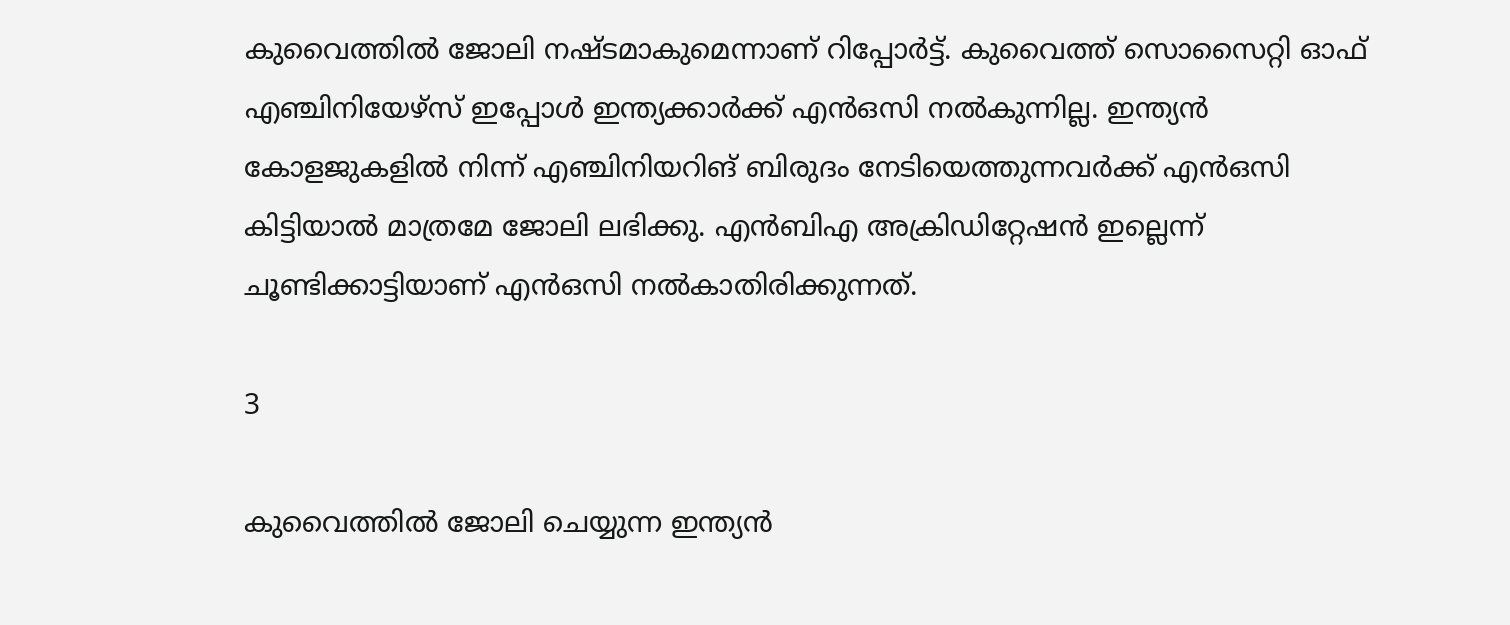കുവൈത്തില്‍ ജോലി നഷ്ടമാകുമെന്നാണ് റിപ്പോര്‍ട്ട്. കുവൈത്ത് സൊസൈറ്റി ഓഫ് എഞ്ചിനിയേഴ്‌സ് ഇപ്പോള്‍ ഇന്ത്യക്കാര്‍ക്ക് എന്‍ഒസി നല്‍കുന്നില്ല. ഇന്ത്യന്‍ കോളജുകളില്‍ നിന്ന് എഞ്ചിനിയറിങ് ബിരുദം നേടിയെത്തുന്നവര്‍ക്ക് എന്‍ഒസി കിട്ടിയാല്‍ മാത്രമേ ജോലി ലഭിക്കു. എന്‍ബിഎ അക്രിഡിറ്റേഷന്‍ ഇല്ലെന്ന് ചൂണ്ടിക്കാട്ടിയാണ് എന്‍ഒസി നല്‍കാതിരിക്കുന്നത്.

3

കുവൈത്തില്‍ ജോലി ചെയ്യുന്ന ഇന്ത്യന്‍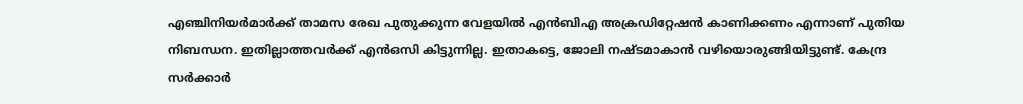എഞ്ചിനിയര്‍മാര്‍ക്ക് താമസ രേഖ പുതുക്കുന്ന വേളയില്‍ എന്‍ബിഎ അക്രഡിറ്റേഷന്‍ കാണിക്കണം എന്നാണ് പുതിയ നിബന്ധന. ഇതില്ലാത്തവര്‍ക്ക് എന്‍ഒസി കിട്ടുന്നില്ല. ഇതാകട്ടെ, ജോലി നഷ്ടമാകാന്‍ വഴിയൊരുങ്ങിയിട്ടുണ്ട്. കേന്ദ്ര സര്‍ക്കാര്‍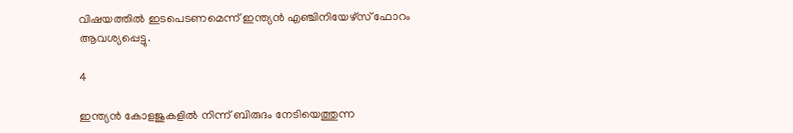വിഷയത്തില്‍ ഇടപെടണമെന്ന് ഇന്ത്യന്‍ എഞ്ചിനിയേഴ്‌സ് ഫോറം ആവശ്യപ്പെട്ടു.

4

ഇന്ത്യന്‍ കോളജുകളില്‍ നിന്ന് ബിരുദം നേടിയെത്തുന്ന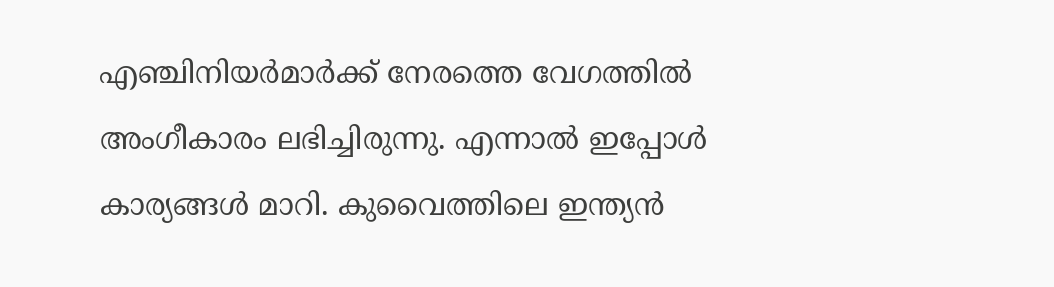എഞ്ചിനിയര്‍മാര്‍ക്ക് നേരത്തെ വേഗത്തില്‍ അംഗീകാരം ലഭിച്ചിരുന്നു. എന്നാല്‍ ഇപ്പോള്‍ കാര്യങ്ങള്‍ മാറി. കുവൈത്തിലെ ഇന്ത്യന്‍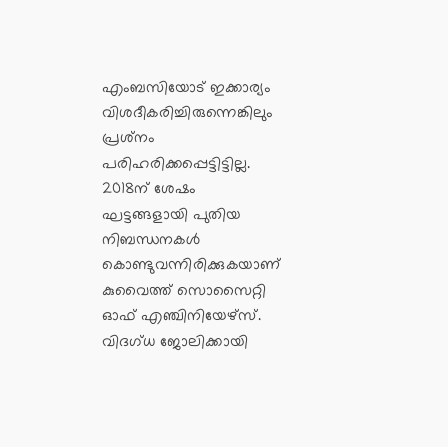എംബസിയോട് ഇക്കാര്യം വിശദീകരിച്ചിരുന്നെങ്കിലും പ്രശ്‌നം പരിഹരിക്കപ്പെട്ടിട്ടില്ല. 2018ന് ശേഷം ഘട്ടങ്ങളായി പുതിയ നിബന്ധനകള്‍ കൊണ്ടുവന്നിരിക്കുകയാണ് കുവൈത്ത് സൊസൈറ്റി ഓഫ് എഞ്ചിനിയേഴ്‌സ്. വിദഗ്ധ ജോലിക്കായി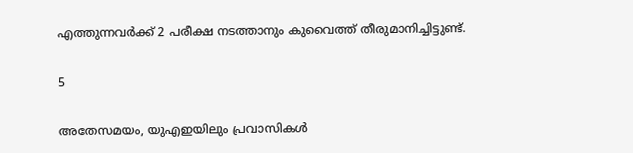എത്തുന്നവര്‍ക്ക് 2 പരീക്ഷ നടത്താനും കുവൈത്ത് തീരുമാനിച്ചിട്ടുണ്ട്.

5

അതേസമയം, യുഎഇയിലും പ്രവാസികള്‍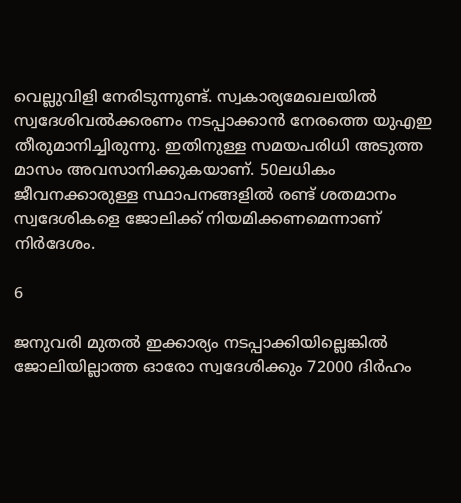വെല്ലുവിളി നേരിടുന്നുണ്ട്. സ്വകാര്യമേഖലയില്‍ സ്വദേശിവല്‍ക്കരണം നടപ്പാക്കാന്‍ നേരത്തെ യുഎഇ തീരുമാനിച്ചിരുന്നു. ഇതിനുള്ള സമയപരിധി അടുത്ത മാസം അവസാനിക്കുകയാണ്. 50ലധികം ജീവനക്കാരുള്ള സ്ഥാപനങ്ങളില്‍ രണ്ട് ശതമാനം സ്വദേശികളെ ജോലിക്ക് നിയമിക്കണമെന്നാണ് നിര്‍ദേശം.

6

ജനുവരി മുതല്‍ ഇക്കാര്യം നടപ്പാക്കിയില്ലെങ്കില്‍ ജോലിയില്ലാത്ത ഓരോ സ്വദേശിക്കും 72000 ദിര്‍ഹം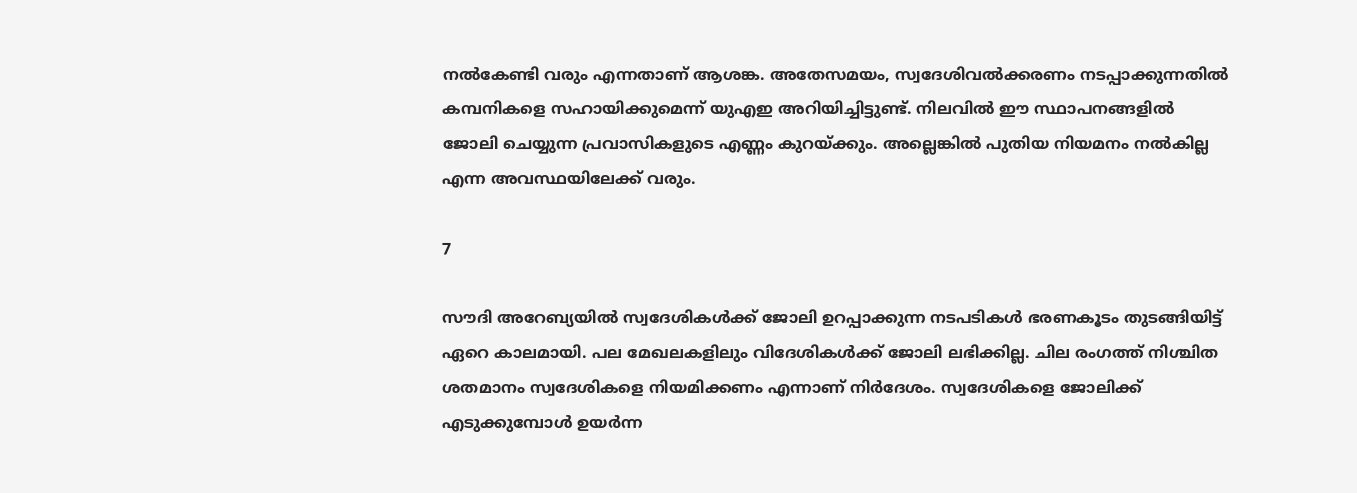നല്‍കേണ്ടി വരും എന്നതാണ് ആശങ്ക. അതേസമയം, സ്വദേശിവല്‍ക്കരണം നടപ്പാക്കുന്നതില്‍ കമ്പനികളെ സഹായിക്കുമെന്ന് യുഎഇ അറിയിച്ചിട്ടുണ്ട്. നിലവില്‍ ഈ സ്ഥാപനങ്ങളില്‍ ജോലി ചെയ്യുന്ന പ്രവാസികളുടെ എണ്ണം കുറയ്ക്കും. അല്ലെങ്കില്‍ പുതിയ നിയമനം നല്‍കില്ല എന്ന അവസ്ഥയിലേക്ക് വരും.

7

സൗദി അറേബ്യയില്‍ സ്വദേശികള്‍ക്ക് ജോലി ഉറപ്പാക്കുന്ന നടപടികള്‍ ഭരണകൂടം തുടങ്ങിയിട്ട് ഏറെ കാലമായി. പല മേഖലകളിലും വിദേശികള്‍ക്ക് ജോലി ലഭിക്കില്ല. ചില രംഗത്ത് നിശ്ചിത ശതമാനം സ്വദേശികളെ നിയമിക്കണം എന്നാണ് നിര്‍ദേശം. സ്വദേശികളെ ജോലിക്ക് എടുക്കുമ്പോള്‍ ഉയര്‍ന്ന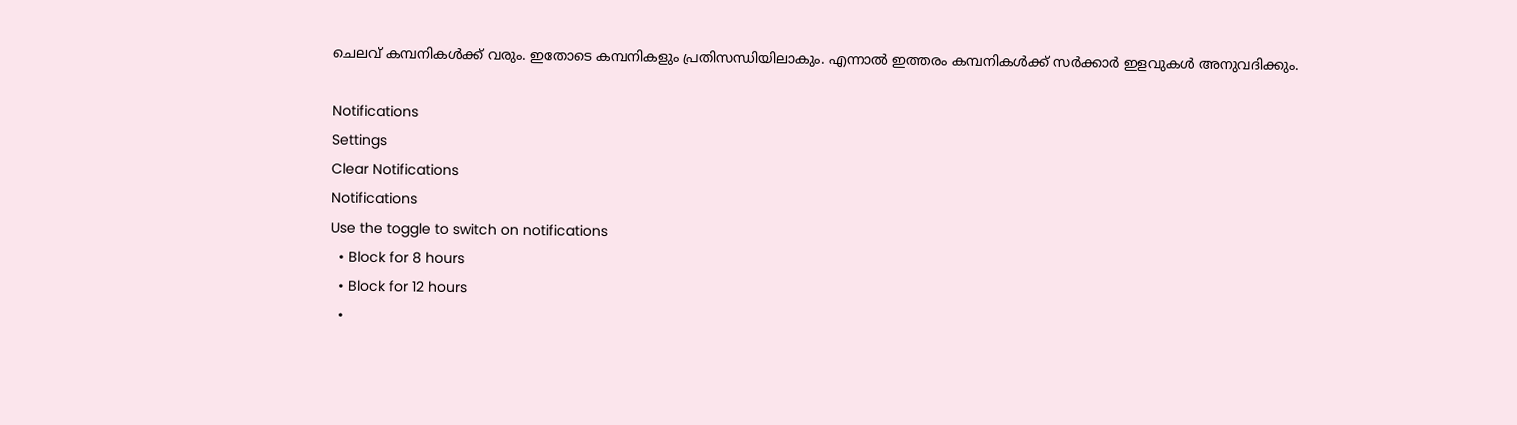ചെലവ് കമ്പനികള്‍ക്ക് വരും. ഇതോടെ കമ്പനികളും പ്രതിസന്ധിയിലാകും. എന്നാല്‍ ഇത്തരം കമ്പനികള്‍ക്ക് സര്‍ക്കാര്‍ ഇളവുകള്‍ അനുവദിക്കും.

Notifications
Settings
Clear Notifications
Notifications
Use the toggle to switch on notifications
  • Block for 8 hours
  • Block for 12 hours
  •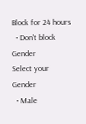Block for 24 hours
  • Don't block
Gender
Select your Gender
  • Male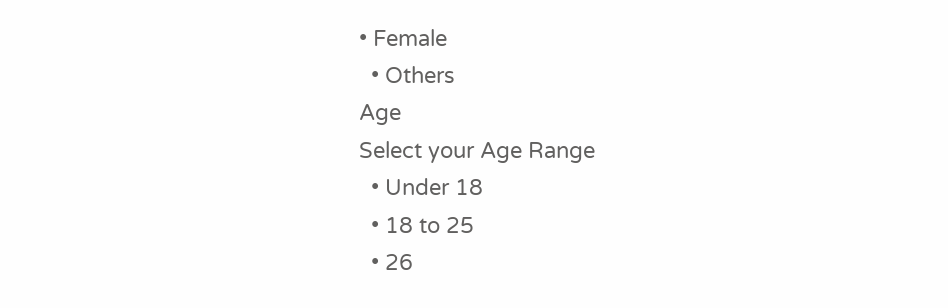• Female
  • Others
Age
Select your Age Range
  • Under 18
  • 18 to 25
  • 26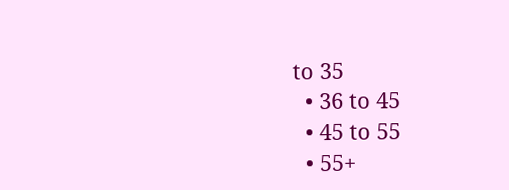to 35
  • 36 to 45
  • 45 to 55
  • 55+